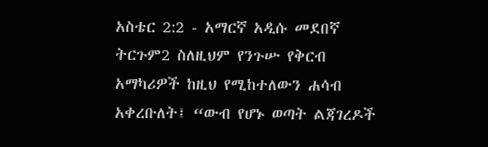አስቴር 2:2 - አማርኛ አዲሱ መደበኛ ትርጉም2 ስለዚህም የንጉሡ የቅርብ አማካሪዎች ከዚህ የሚከተለውን ሐሳብ አቀረቡለት፤ “ውብ የሆኑ ወጣት ልጃገረዶች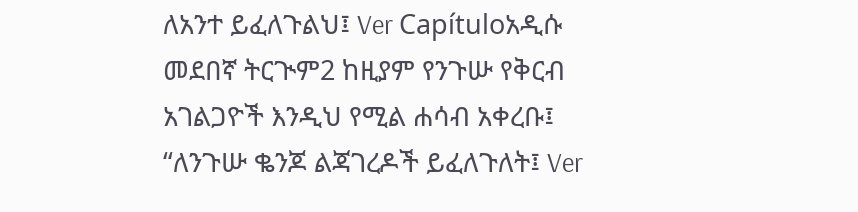ለአንተ ይፈለጉልህ፤ Ver Capítuloአዲሱ መደበኛ ትርጒም2 ከዚያም የንጉሡ የቅርብ አገልጋዮች እንዲህ የሚል ሐሳብ አቀረቡ፤ “ለንጉሡ ቈንጆ ልጃገረዶች ይፈለጉለት፤ Ver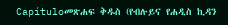Capítuloመጽሐፍ ቅዱስ (የብሉይና የሐዲስ ኪዳን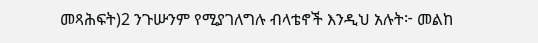መጻሕፍት)2 ንጉሡንም የሚያገለግሉ ብላቴኖች እንዲህ አሉት፦ መልከ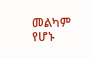መልካም የሆኑ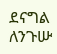ደናግል ለንጉሡ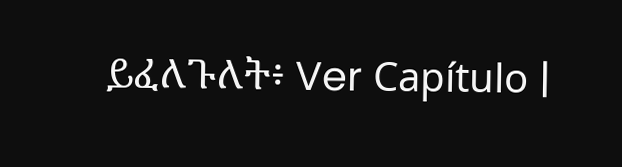ይፈለጉለት፥ Ver Capítulo |